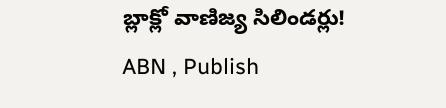బ్లాక్లో వాణిజ్య సిలిండర్లు!
ABN , Publish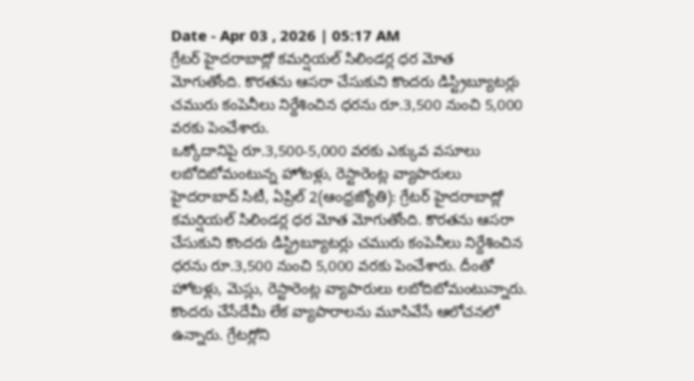Date - Apr 03 , 2026 | 05:17 AM
గ్రేటర్ హైదరాబాద్లో కమర్షియల్ సిలిండర్ల ధర మోత మోగుతోంది. కొరతను ఆసరా చేసుకుని కొందరు డిస్ట్రిబ్యూటర్లు చమురు కంపెనీలు నిర్దేశించిన ధరను రూ.3,500 నుంచి 5,000 వరకు పెంచేశారు.
ఒక్కోదానిపై రూ.3,500-5,000 వరకు ఎక్కువ వసూలు
లబోదిబోమంటున్న హోటళ్లు, రెస్టారెంట్ల వ్యాపారులు
హైదరాబాద్ సిటీ, ఏప్రిల్ 2(ఆంధ్రజ్యోతి): గ్రేటర్ హైదరాబాద్లో కమర్షియల్ సిలిండర్ల ధర మోత మోగుతోంది. కొరతను ఆసరా చేసుకుని కొందరు డిస్ట్రిబ్యూటర్లు చమురు కంపెనీలు నిర్దేశించిన ధరను రూ.3,500 నుంచి 5,000 వరకు పెంచేశారు. దీంతో హోటళ్లు, మెస్లు, రెస్టారెంట్ల వ్యాపారులు లబోదిబోమంటున్నారు. కొందరు చేసేదేమీ లేక వ్యాపారాలను మూసివేసే ఆలోచనలో ఉన్నారు. గ్రేటర్లోని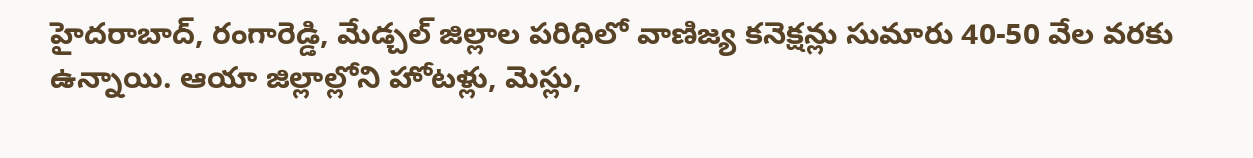హైదరాబాద్, రంగారెడ్డి, మేడ్చల్ జిల్లాల పరిధిలో వాణిజ్య కనెక్షన్లు సుమారు 40-50 వేల వరకు ఉన్నాయి. ఆయా జిల్లాల్లోని హోటళ్లు, మెస్లు,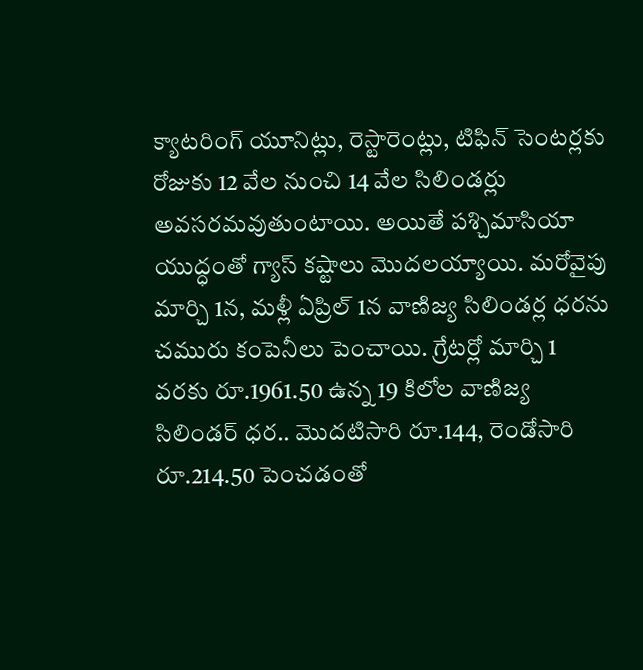క్యాటరింగ్ యూనిట్లు, రెస్టారెంట్లు, టిఫిన్ సెంటర్లకు రోజుకు 12 వేల నుంచి 14 వేల సిలిండర్లు అవసరమవుతుంటాయి. అయితే పశ్చిమాసియా యుద్ధంతో గ్యాస్ కష్టాలు మొదలయ్యాయి. మరోవైపు మార్చి 1న, మళ్లీ ఏప్రిల్ 1న వాణిజ్య సిలిండర్ల ధరను చమురు కంపెనీలు పెంచాయి. గ్రేటర్లో మార్చి 1 వరకు రూ.1961.50 ఉన్న 19 కిలోల వాణిజ్య సిలిండర్ ధర.. మొదటిసారి రూ.144, రెండోసారి రూ.214.50 పెంచడంతో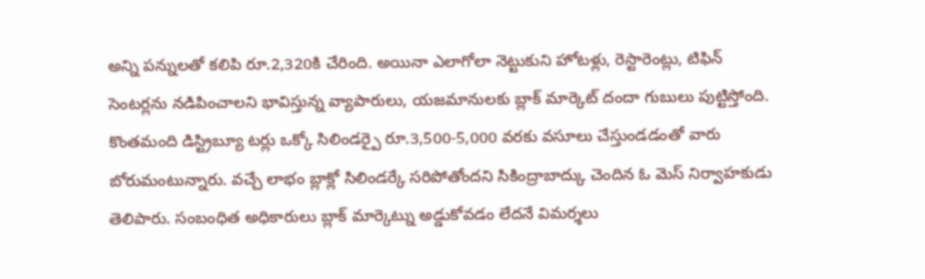అన్ని పన్నులతో కలిపి రూ.2,320కి చేరింది. అయినా ఎలాగోలా నెట్టుకుని హోటళ్లు, రెస్టారెంట్లు, టిఫిన్ సెంటర్లను నడిపించాలని భావిస్తున్న వ్యాపారులు, యజమానులకు బ్లాక్ మార్కెట్ దందా గుబులు పుట్టిస్తోంది. కొంతమంది డిస్ట్రిబ్యూ టర్లు ఒక్కో సిలిండర్పై రూ.3,500-5,000 వరకు వసూలు చేస్తుండడంతో వారు బోరుమంటున్నారు. వచ్చే లాభం బ్లాక్లో సిలిండర్కే సరిపోతోందని సికింద్రాబాద్కు చెందిన ఓ మెస్ నిర్వాహకుడు తెలిపారు. సంబంధిత అధికారులు బ్లాక్ మార్కెట్ను అడ్డుకోవడం లేదనే విమర్శలు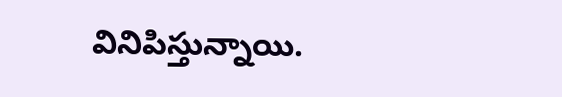వినిపిస్తున్నాయి.